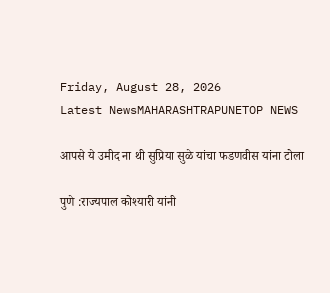Friday, August 28, 2026
Latest NewsMAHARASHTRAPUNETOP NEWS

आपसे ये उमीद ना थी सुप्रिया सुळे यांचा फडणवीस यांना टोला

पुणे :राज्यपाल कोश्यारी यांनी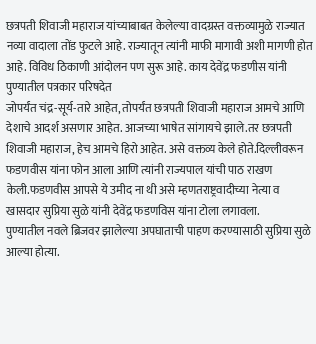छत्रपती शिवाजी महाराज यांच्याबाबत केलेल्या वादग्रस्त वक्तव्यामुळे राज्यात नव्या वादाला तोंड फुटले आहे. राज्यातून त्यांनी माफी मागावी अशी मागणी होत आहे. विविध ठिकाणी आंदोलन पण सुरू आहे. काय देवेंद्र फडणीस यांनी पुण्यातील पत्रकार परिषदेत
जोपर्यंत चंद्र-सूर्य-तारे आहेत, तोपर्यंत छत्रपती शिवाजी महाराज आमचे आणि देशाचे आदर्श असणार आहेत. आजच्या भाषेत सांगायचे झाले.तर छत्रपती शिवाजी महाराज, हेच आमचे हिरो आहेत. असे वक्तव्य केले होते.दिल्लीवरून फडणवीस यांना फोन आला आणि त्यांनी राज्यपाल यांची पाठ राखण केली.फडणवीस आपसे ये उमीद ना थी असे म्हणतराष्ट्रवादीच्या नेत्या व खासदार सुप्रिया सुळे यांनी देवेंद्र फडणविस यांना टोला लगावला.
पुण्यातील नवले ब्रिजवर झालेल्या अपघाताची पाहण करण्यासाठी सुप्रिया सुळे आल्या होत्या.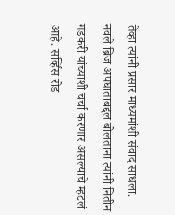तेव्हा त्यांनी प्रसार माध्यमांशी संवाद साधला.
नवले ब्रिज अपघाताबद्दल बोलताना त्यांनी नितीन गडकरी यांच्याशी चर्चा करणार असल्याचे म्हटलं आहे. सर्व्हिस रोड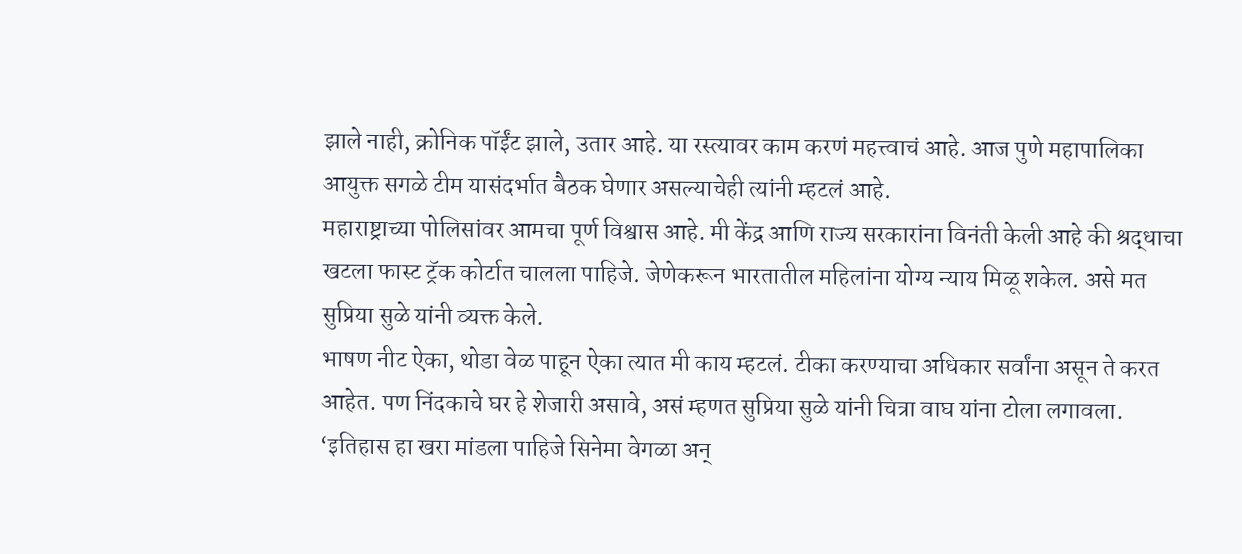झाले नाही, क्रोनिक पॉईंट झाले, उतार आहे. या रस्त्यावर काम करणं महत्त्वाचं आहे. आज पुणे महापालिका आयुक्त सगळे टीम यासंदर्भात बैठक घेणार असल्याचेही त्यांनी म्हटलं आहे.
महाराष्ट्राच्या पोलिसांवर आमचा पूर्ण विश्वास आहे. मी केंद्र आणि राज्य सरकारांना विनंती केली आहे की श्रद्धाचा खटला फास्ट ट्रॅक कोर्टात चालला पाहिजे. जेणेकरून भारतातील महिलांना योग्य न्याय मिळू शकेल. असे मत सुप्रिया सुळे यांनी व्यक्त केले.
भाषण नीट ऐका, थोडा वेळ पाहून ऐका त्यात मी काय म्हटलं. टीका करण्याचा अधिकार सर्वांना असून ते करत आहेत. पण निंदकाचे घर हे शेजारी असावे, असं म्हणत सुप्रिया सुळे यांनी चित्रा वाघ यांना टोला लगावला.
‘इतिहास हा खरा मांडला पाहिजे सिनेमा वेगळा अन्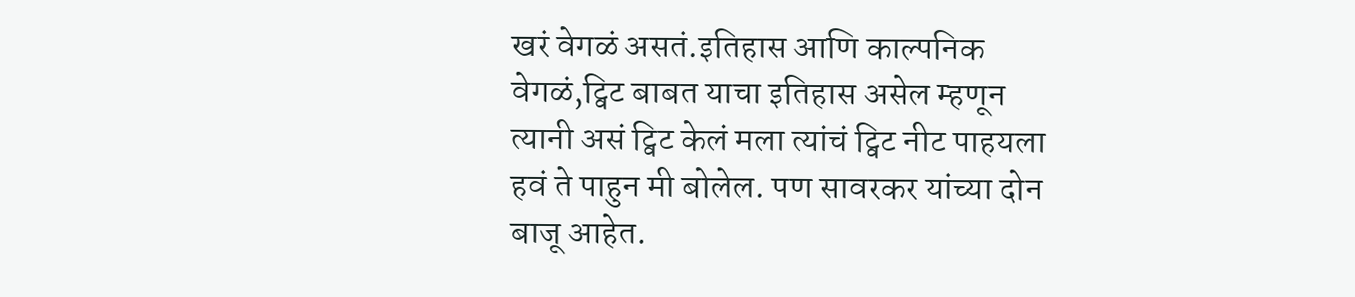खरं वेगळं असतं.इतिहास आणि काल्पनिक वेगळं,ट्विट बाबत याचा इतिहास असेल म्हणून त्यानी असं ट्विट केलं मला त्यांचं ट्विट नीट पाहयला हवं ते पाहुन मी बोलेल. पण सावरकर यांच्या दोन बाजू आहेत.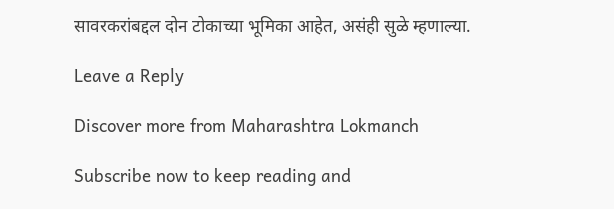सावरकरांबद्दल दोन टोकाच्या भूमिका आहेत, असंही सुळे म्हणाल्या.

Leave a Reply

Discover more from Maharashtra Lokmanch

Subscribe now to keep reading and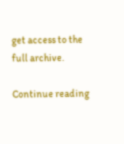get access to the full archive.

Continue reading